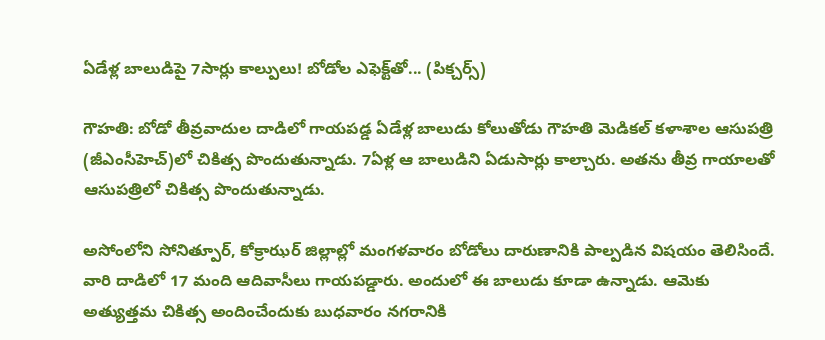ఏడేళ్ల బాలుడిపై 7సార్లు కాల్పులు! బోడోల ఎఫెక్ట్‌తో... (పిక్చర్స్)

గౌహతి: బోడో తీవ్రవాదుల దాడిలో గాయపడ్డ ఏడేళ్ల బాలుడు కోలుతోడు గౌహతి మెడికల్ కళాశాల ఆసుపత్రి (జీఎంసీహెచ్)లో చికిత్స పొందుతున్నాడు. 7ఏళ్ల ఆ బాలుడిని ఏడుసార్లు కాల్చారు. అతను తీవ్ర గాయాలతో ఆసుపత్రిలో చికిత్స పొందుతున్నాడు.

అసోంలోని సోనిత్పూర్, కోక్రాఝర్ జిల్లాల్లో మంగళవారం బోడోలు దారుణానికి పాల్పడిన విషయం తెలిసిందే. వారి దాడిలో 17 మంది ఆదివాసీలు గాయపడ్డారు. అందులో ఈ బాలుడు కూడా ఉన్నాడు. ఆమెకు అత్యుత్తమ చికిత్స అందించేందుకు బుధవారం నగరానికి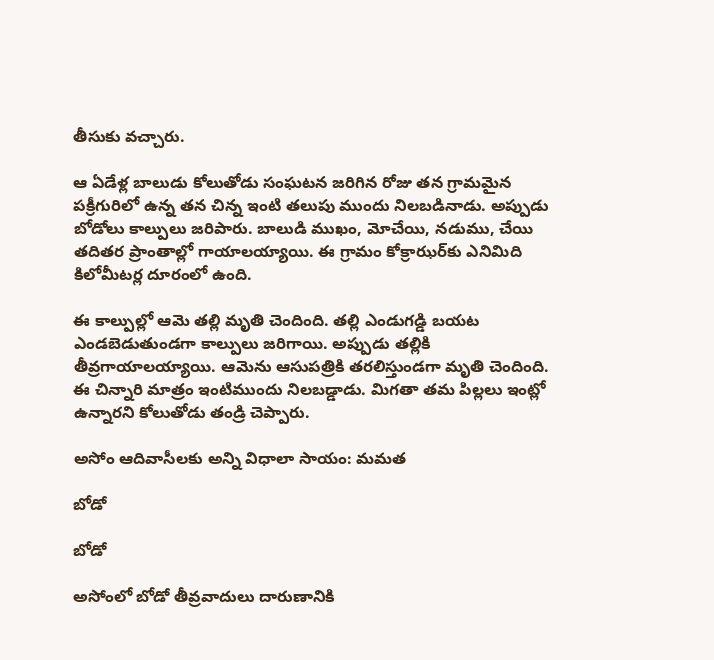తీసుకు వచ్చారు.

ఆ ఏడేళ్ల బాలుడు కోలుతోడు సంఘటన జరిగిన రోజు తన గ్రామమైన పక్రీగురిలో ఉన్న తన చిన్న ఇంటి తలుపు ముందు నిలబడినాడు. అప్పుడు బోడోలు కాల్పులు జరిపారు. బాలుడి ముఖం, మోచేయి, నడుము, చేయి తదితర ప్రాంతాల్లో గాయాలయ్యాయి. ఈ గ్రామం కోక్రాఝర్‌కు ఎనిమిది కిలోమీటర్ల దూరంలో ఉంది.

ఈ కాల్పుల్లో ఆమె తల్లి మృతి చెందింది. తల్లి ఎండుగడ్డి బయట ఎండబెడుతుండగా కాల్పులు జరిగాయి. అప్పుడు తల్లికి తీవ్రగాయాలయ్యాయి. ఆమెను ఆసుపత్రికి తరలిస్తుండగా మృతి చెందింది. ఈ చిన్నారి మాత్రం ఇంటిముందు నిలబడ్డాడు. మిగతా తమ పిల్లలు ఇంట్లో ఉన్నారని కోలుతోడు తండ్రి చెప్పారు.

అసోం ఆదివాసీలకు అన్ని విధాలా సాయం: మమత

బోడో

బోడో

అసోంలో బోడో తీవ్రవాదులు దారుణానికి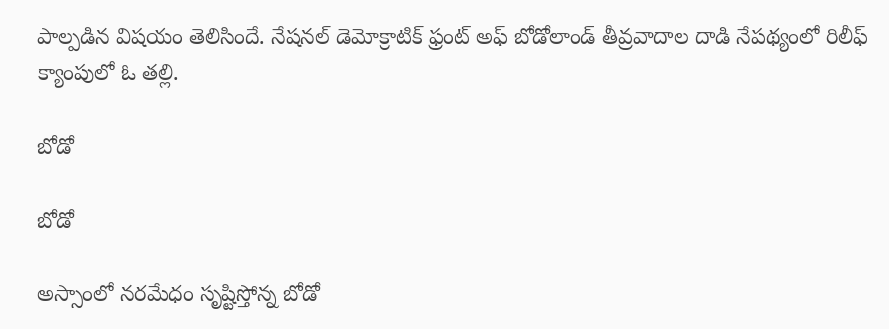పాల్పడిన విషయం తెలిసిందే. నేషనల్ డెమోక్రాటిక్ ఫ్రంట్ అఫ్ బోడోలాండ్ తీవ్రవాదాల దాడి నేపథ్యంలో రిలీఫ్ క్యాంపులో ఓ తల్లి.

బోడో

బోడో

అస్సాంలో నరమేధం సృష్టిస్తోన్న బోడో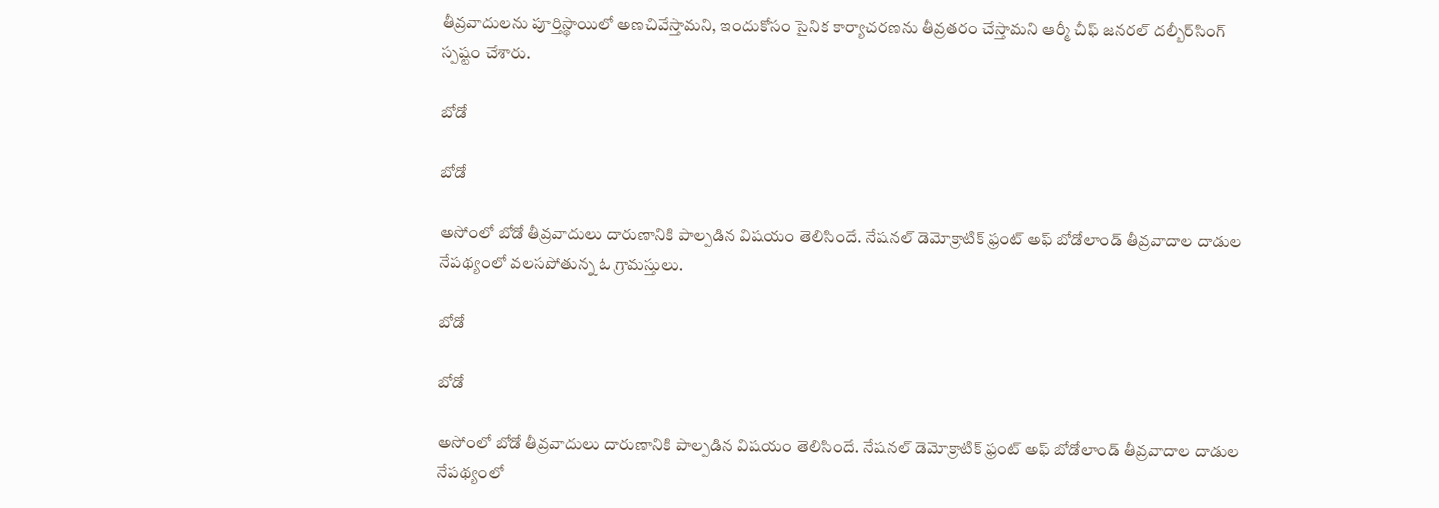తీవ్రవాదులను పూర్తిస్థాయిలో అణచివేస్తామని, ఇందుకోసం సైనిక కార్యాచరణను తీవ్రతరం చేస్తామని ఆర్మీ చీఫ్ జనరల్ దల్బీర్‌సింగ్ స్పష్టం చేశారు.

బోడో

బోడో

అసోంలో బోడో తీవ్రవాదులు దారుణానికి పాల్పడిన విషయం తెలిసిందే. నేషనల్ డెమోక్రాటిక్ ఫ్రంట్ అఫ్ బోడోలాండ్ తీవ్రవాదాల దాడుల నేపథ్యంలో వలసపోతున్న ఓ గ్రామస్తులు.

బోడో

బోడో

అసోంలో బోడో తీవ్రవాదులు దారుణానికి పాల్పడిన విషయం తెలిసిందే. నేషనల్ డెమోక్రాటిక్ ఫ్రంట్ అఫ్ బోడోలాండ్ తీవ్రవాదాల దాడుల నేపథ్యంలో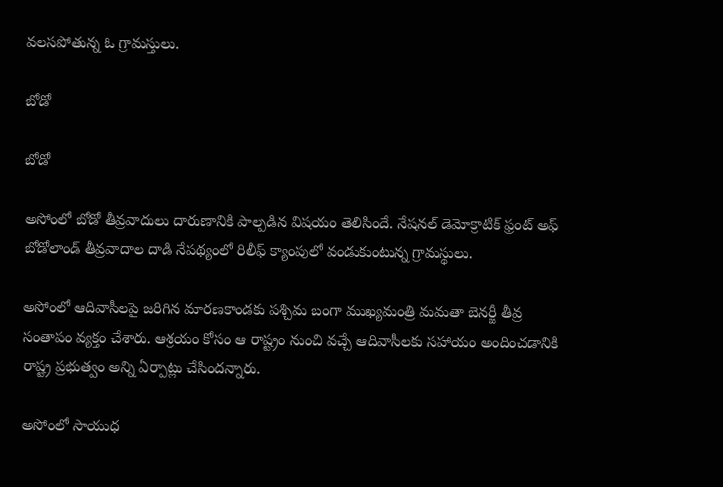వలసపోతున్న ఓ గ్రామస్తులు.

బోడో

బోడో

అసోంలో బోడో తీవ్రవాదులు దారుణానికి పాల్పడిన విషయం తెలిసిందే. నేషనల్ డెమోక్రాటిక్ ఫ్రంట్ అఫ్ బోడోలాండ్ తీవ్రవాదాల దాడి నేపథ్యంలో రిలీఫ్ క్యాంపులో వండుకుంటున్న గ్రామస్థులు.

అసోంలో ఆదివాసీలపై జరిగిన మారణకాండకు పశ్చిమ బంగా ముఖ్యమంత్రి మమతా బెనర్జీ తీవ్ర సంతాపం వ్యక్తం చేశారు. ఆశ్రయం కోసం ఆ రాష్ట్రం నుంచి వచ్చే ఆదివాసీలకు సహాయం అందించడానికి రాష్ట్ర ప్రభుత్వం అన్ని ఏర్పాట్లు చేసిందన్నారు.

అసోంలో సాయుధ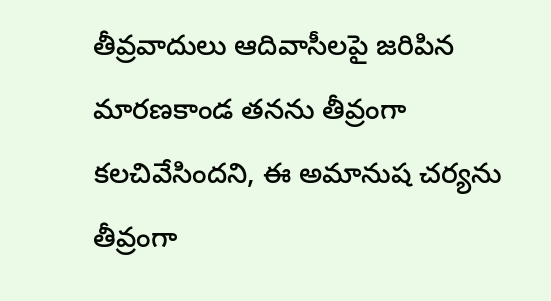తీవ్రవాదులు ఆదివాసీలపై జరిపిన మారణకాండ తనను తీవ్రంగా కలచివేసిందని, ఈ అమానుష చర్యను తీవ్రంగా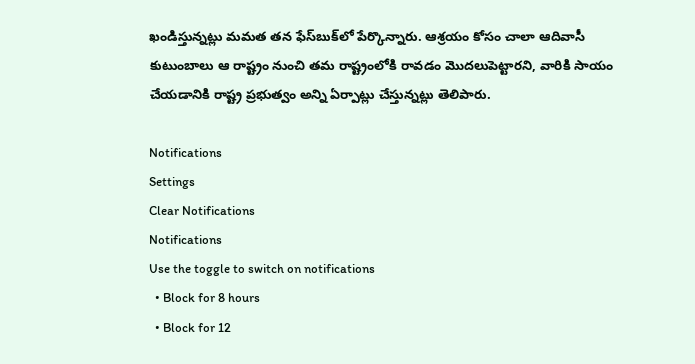ఖండిస్తున్నట్లు మమత తన ఫేస్‌బుక్‌లో పేర్కొన్నారు. ఆశ్రయం కోసం చాలా ఆదివాసీ కుటుంబాలు ఆ రాష్ట్రం నుంచి తమ రాష్ట్రంలోకి రావడం మొదలుపెట్టారని, వారికి సాయం చేయడానికి రాష్ట్ర ప్రభుత్వం అన్ని ఏర్పాట్లు చేస్తున్నట్లు తెలిపారు.

Notifications
Settings
Clear Notifications
Notifications
Use the toggle to switch on notifications
  • Block for 8 hours
  • Block for 12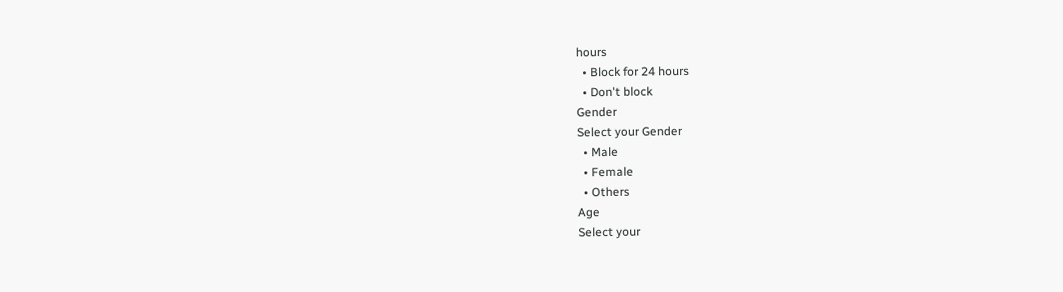hours
  • Block for 24 hours
  • Don't block
Gender
Select your Gender
  • Male
  • Female
  • Others
Age
Select your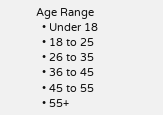Age Range
  • Under 18
  • 18 to 25
  • 26 to 35
  • 36 to 45
  • 45 to 55
  • 55+